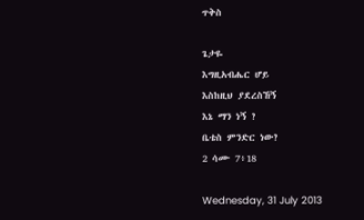ጥቅስ

ጌታዬ
እግዚአብሔር ሆይ
እስከዚህ ያደረስኸኝ
እኔ ማን ነኝ ?
ቤቴስ ምንድር ነው?
2 ሳሙ 7፥18

Wednesday, 31 July 2013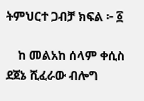ትምህርተ ጋብቻ ክፍል ፦ ፩

    ከ መልአከ ሰላም ቀሲስ ደጀኔ ሺፈራው ብሎግ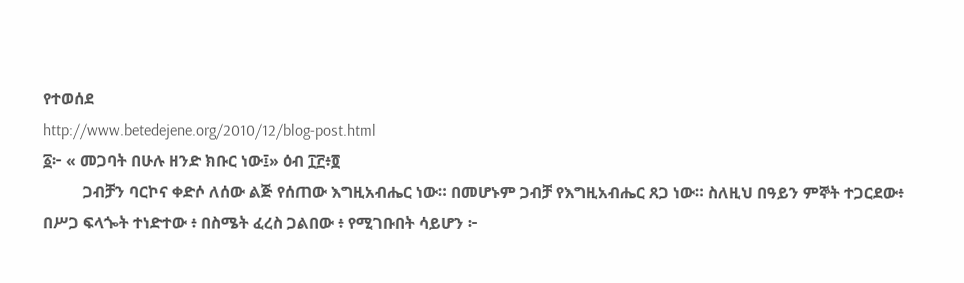የተወሰደ
http://www.betedejene.org/2010/12/blog-post.html
፩፦ « መጋባት በሁሉ ዘንድ ክቡር ነው፤» ዕብ ፲፫፥፬
          ጋብቻን ባርኮና ቀድሶ ለሰው ልጅ የሰጠው እግዚአብሔር ነው። በመሆኑም ጋብቻ የእግዚአብሔር ጸጋ ነው። ስለዚህ በዓይን ምኞት ተጋርደው፥ በሥጋ ፍላጐት ተነድተው ፥ በስሜት ፈረስ ጋልበው ፥ የሚገቡበት ሳይሆን ፦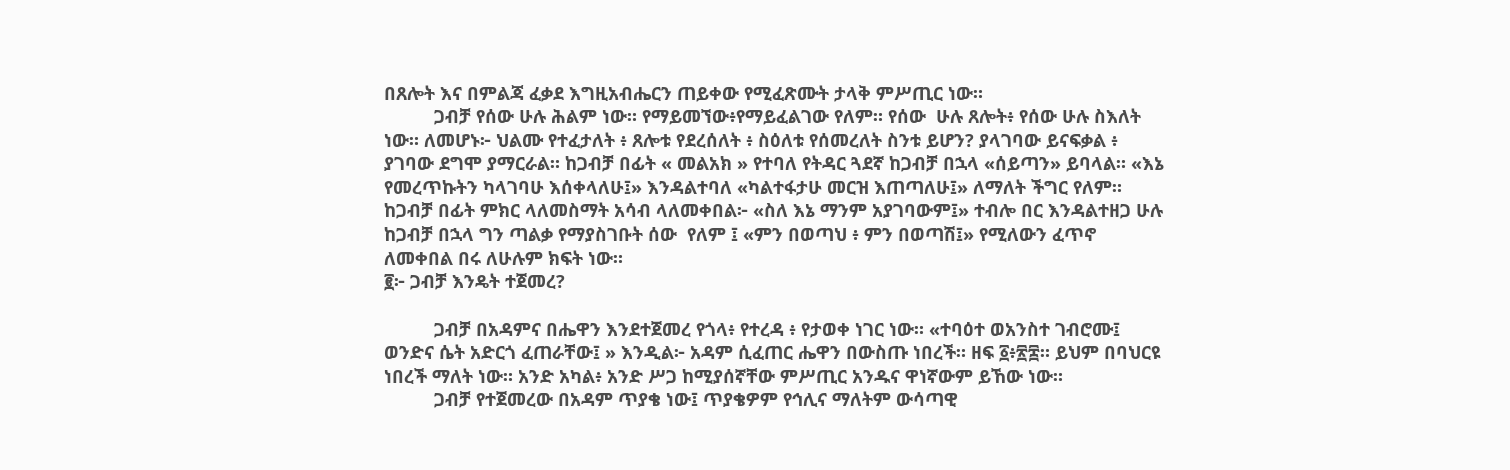በጸሎት እና በምልጃ ፈቃደ እግዚአብሔርን ጠይቀው የሚፈጽሙት ታላቅ ምሥጢር ነው።
          ጋብቻ የሰው ሁሉ ሕልም ነው። የማይመኘው፥የማይፈልገው የለም። የሰው  ሁሉ ጸሎት፥ የሰው ሁሉ ስእለት ነው። ለመሆኑ፦ ህልሙ የተፈታለት ፥ ጸሎቱ የደረሰለት ፥ ስዕለቱ የሰመረለት ስንቱ ይሆን? ያላገባው ይናፍቃል ፥ ያገባው ደግሞ ያማርራል። ከጋብቻ በፊት « መልአክ » የተባለ የትዳር ጓደኛ ከጋብቻ በኋላ «ሰይጣን» ይባላል። «እኔ የመረጥኩትን ካላገባሁ እሰቀላለሁ፤» እንዳልተባለ «ካልተፋታሁ መርዝ እጠጣለሁ፤» ለማለት ችግር የለም። ከጋብቻ በፊት ምክር ላለመስማት አሳብ ላለመቀበል፦ «ስለ እኔ ማንም አያገባውም፤» ተብሎ በር እንዳልተዘጋ ሁሉ ከጋብቻ በኋላ ግን ጣልቃ የማያስገቡት ሰው  የለም ፤ «ምን በወጣህ ፥ ምን በወጣሽ፤» የሚለውን ፈጥኖ ለመቀበል በሩ ለሁሉም ክፍት ነው።
፪፦ ጋብቻ እንዴት ተጀመረ?

          ጋብቻ በአዳምና በሔዋን እንደተጀመረ የጎላ፥ የተረዳ ፥ የታወቀ ነገር ነው። «ተባዕተ ወአንስተ ገብሮሙ፤ ወንድና ሴት አድርጎ ፈጠራቸው፤ » እንዲል፦ አዳም ሲፈጠር ሔዋን በውስጡ ነበረች። ዘፍ ፩፥፳፰። ይህም በባህርዩ ነበረች ማለት ነው። አንድ አካል፥ አንድ ሥጋ ከሚያሰኛቸው ምሥጢር አንዱና ዋነኛውም ይኸው ነው።
          ጋብቻ የተጀመረው በአዳም ጥያቄ ነው፤ ጥያቄዎም የኅሊና ማለትም ውሳጣዊ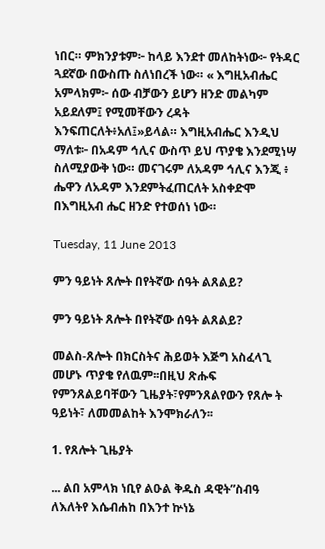ነበር። ምክንያቱም፦ ከላይ እንደተ መለከትነው፦ የትዳር ጓደኛው በውስጡ ስለነበረች ነው። « እግዚአብሔር አምላክም፦ ሰው ብቻውን ይሆን ዘንድ መልካም አይደለም፤ የሚመቸውን ረዳት እንፍጠርለት፥አለ፤»ይላል። እግዚአብሔር እንዲህ ማለቱ፦ በአዳም ኅሊና ውስጥ ይህ ጥያቄ እንደሚነሣ ስለሚያውቅ ነው። መናገሩም ለአዳም ኅሊና እንጂ ፥ ሔዋን ለአዳም እንደምትፈጠርለት አስቀድሞ በእግዚአብ ሔር ዘንድ የተወሰነ ነው።

Tuesday, 11 June 2013

ምን ዓይነት ጸሎት በየትኛው ሰዓት ልጸልይ?

ምን ዓይነት ጸሎት በየትኛው ሰዓት ልጸልይ?

መልስ-ጸሎት በክርስትና ሕይወት እጅግ አስፈላጊ መሆኑ ጥያቄ የለዉም፡፡በዚህ ጽሑፍ የምንጸልይባቸውን ጊዜያት፣የምንጸልየውን የጸሎ ት ዓይነት፣ ለመመልከት እንሞክራለን፡፡

1. የጸሎት ጊዜያት

... ልበ አምላክ ነቢየ ልዑል ቅዱስ ዳዊት”ስብዓ ለእለትየ እሴብሐከ በእንተ ኵነኔ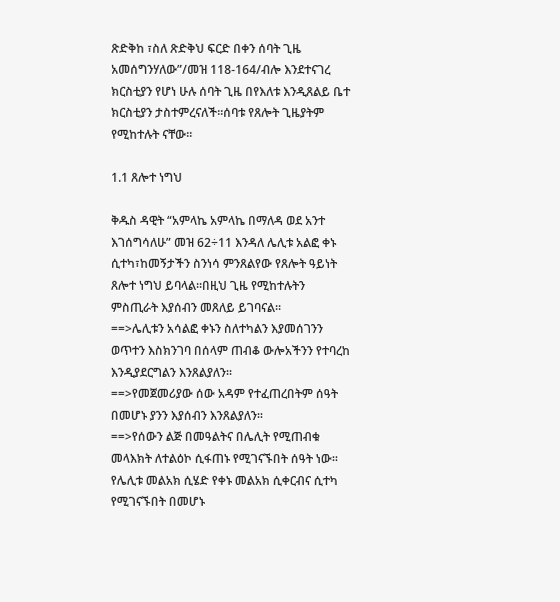ጽድቅከ ፣ስለ ጽድቅህ ፍርድ በቀን ሰባት ጊዜ አመሰግንሃለው”/መዝ 118-164/ብሎ እንደተናገረ ክርስቲያን የሆነ ሁሉ ሰባት ጊዜ በየእለቱ እንዲጸልይ ቤተ ክርስቲያን ታስተምረናለች፡፡ሰባቱ የጸሎት ጊዜያትም የሚከተሉት ናቸው፡፡

1.1 ጸሎተ ነግህ

ቅዱስ ዳዊት “አምላኬ አምላኬ በማለዳ ወደ አንተ እገሰግሳለሁ” መዝ 62÷11 እንዳለ ሌሊቱ አልፎ ቀኑ ሲተካ፣ከመኝታችን ስንነሳ ምንጸልየው የጸሎት ዓይነት ጸሎተ ነግህ ይባላል፡፡በዚህ ጊዜ የሚከተሉትን ምስጢራት እያሰብን መጸለይ ይገባናል፡፡
==>ሌሊቱን አሳልፎ ቀኑን ስለተካልን እያመሰገንን ወጥተን እስክንገባ በሰላም ጠብቆ ውሎአችንን የተባረከ እንዲያደርግልን እንጸልያለን።
==>የመጀመሪያው ሰው አዳም የተፈጠረበትም ሰዓት በመሆኑ ያንን እያሰብን እንጸልያለን፡፡
==>የሰውን ልጅ በመዓልትና በሌሊት የሚጠብቁ መላእክት ለተልዕኮ ሲፋጠኑ የሚገናኙበት ሰዓት ነው፡፡የሌሊቱ መልአክ ሲሄድ የቀኑ መልአክ ሲቀርብና ሲተካ የሚገናኙበት በመሆኑ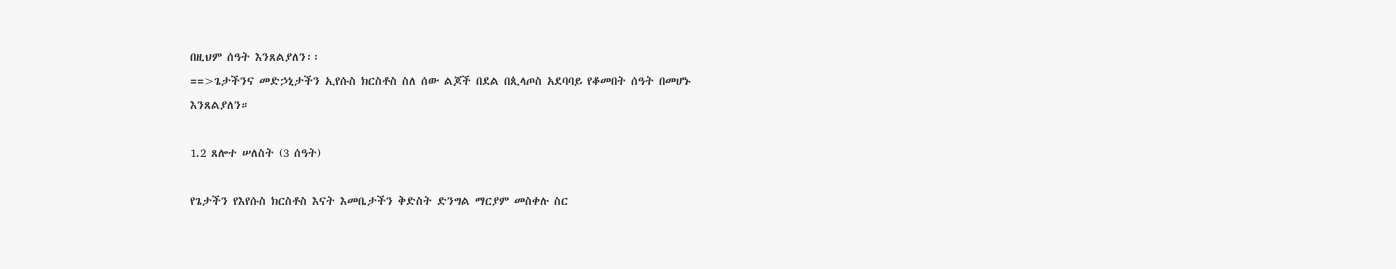በዚህም ሰዓት እንጸልያለን፡፡
==>ጌታችንና መድኃኒታችን ኢየሱስ ክርስቶስ ስለ ሰው ልጆች በደል በጲላጦስ አደባባይ የቆመበት ሰዓት በመሆኑ
እንጸልያለን።

1.2 ጸሎተ ሠለስት (3 ሰዓት)

የጌታችን የእየሱስ ክርስቶስ እናት እመቤታችን ቅድስት ድንግል ማርያም መስቀሉ ስር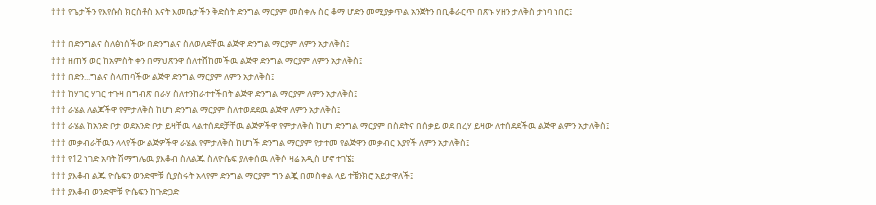††† የጌታችን የእየሱስ ክርስቶስ እናት እመቤታችን ቅድስት ድንግል ማርያም መስቀሉ ስር ቆማ ሆድን መሚያቃጥል አንጀትን በቢቆራርጥ በጽኑ ሃዘን ታለቅስ ታነባ ነበር፤

††† በድንግልና ስለፅነሰችው በድንግልና ስለወለደቸዉ ልጅዋ ድንግል ማርያም ለምን አታለቅስ፤
††† ዘጠኝ ወር ከአምስት ቀን በማህጽንዋ ሰለተሸከመችዉ ልጅዋ ድንግል ማርያም ለምን አታለቅስ፤
††† በድን...ግልና ስላጠባችው ልጅዋ ድንግል ማርያም ለምን አታለቅስ፤
††† ከሃገር ሃገር ተጉዛ በግብጽ በራሃ ስለተንከራተተችበት ልጅዋ ድንግል ማርያም ለምን አታለቅስ፤
††† ራሄል ለልጆችዋ የምታለቅስ ከሆነ ድንግል ማርያም ስለተወደደዉ ልጅዋ ለምን አታለቅስ፤
††† ራሄል ከአንድ ቦታ ወደአንድ ቦታ ይዛቸዉ ላልተሰደደቻቸዉ ልጅዎችዋ የምታለቅስ ከሆነ ድንግል ማርያም በስደትና በሰቃይ ወደ በረሃ ይዛው ለተሰደደችዉ ልጅዋ ልምን አታለቅስ፤
††† መቃብራቸዉን ላላየችው ልጅዎችዋ ራሄል የምታለቅስ ከሆነች ድንግል ማርያም የታተመ የልጅዋን መቃብር እያየች ለምን አታለቅስ፤
††† የ12 ነገድ አባት ሽማግሌዉ ያእቆብ ስለልጁ ስለዮሴፍ ያለቀሰዉ ለቅሶ ዛሬ አዲስ ሆኖ ተገኜ፤
††† ያእቆብ ልጁ ዮሴፍን ወንድሞቹ ሲያስሩት አላየም ድንግል ማርያም ግን ልጇ በመስቀል ላይ ተቼንክሮ አይታዋለች፤
††† ያእቆብ ወንድሞቹ ዮሴፍን ከጉድጋድ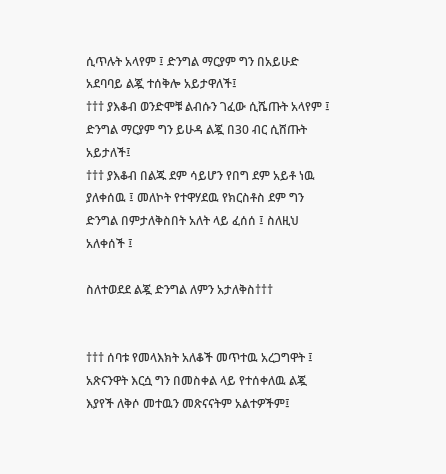ሲጥሉት አላየም ፤ ድንግል ማርያም ግን በአይሁድ አደባባይ ልጇ ተሰቅሎ አይታዋለች፤
††† ያእቆብ ወንድሞቹ ልብሱን ገፈው ሲሼጡት አላየም ፤ ድንግል ማርያም ግን ይሁዳ ልጇ በ30 ብር ሲሸጡት አይታለች፤
††† ያእቆብ በልጁ ደም ሳይሆን የበግ ደም አይቶ ነዉ ያለቀሰዉ ፤ መለኮት የተዋሃደዉ የክርስቶስ ደም ግን ድንግል በምታለቅስበት አለት ላይ ፈሰሰ ፤ ስለዚህ አለቀሰች ፤

ስለተወደደ ልጇ ድንግል ለምን አታለቅስ†††


††† ሰባቱ የመላእክት አለቆች መጥተዉ አረጋግዋት ፤ አጽናንዋት እርሷ ግን በመስቀል ላይ የተሰቀለዉ ልጇ እያየች ለቅሶ መተዉን መጽናናትም አልተዎችም፤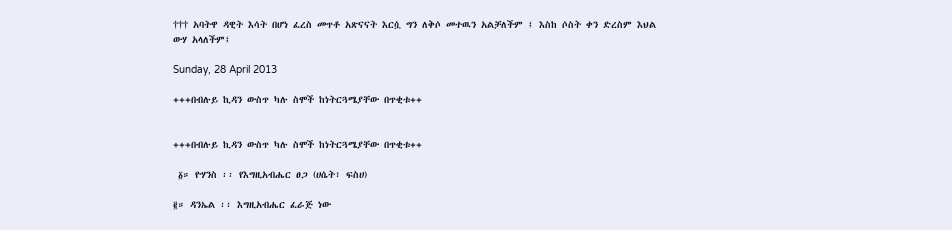††† አባትዋ ዳዊት እሳት በሆነ ፈረስ መጥቶ አጽናናት እርሷ ግን ለቅሶ መተዉን አልቻለችም ፤ እስከ ሶስት ቀን ድረስም እህል ውሃ አላለችም፤

Sunday, 28 April 2013

+++በብሉይ ኪዳን ውስጥ ካሉ ስሞች ከነትርጓሜያቸው በጥቂቱ++


+++በብሉይ ኪዳን ውስጥ ካሉ ስሞች ከነትርጓሜያቸው በጥቂቱ++

 ፩። ዮሃንስ ፡፡ የእግዚአብሔር ፀጋ (ሀሴት፣ ፍስሀ)

፪። ዳንኤል ፡፡ እግዚአብሔር ፈራጅ ነው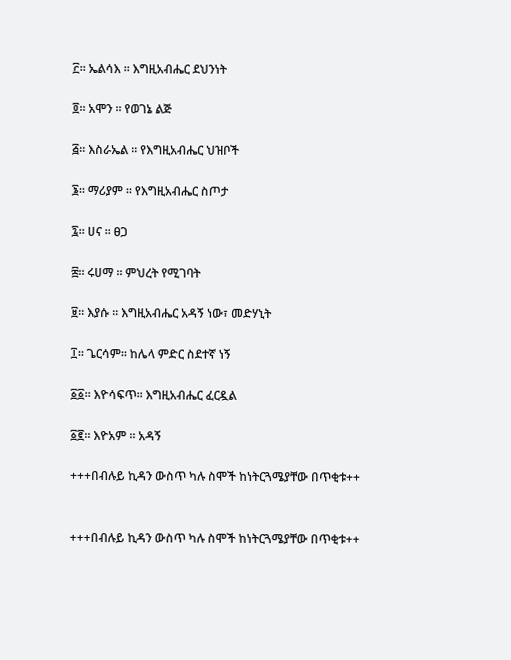፫። ኤልሳእ ፡፡ እግዚአብሔር ደህንነት

፬። አሞን ፡፡ የወገኔ ልጅ

፭። እስራኤል ፡፡ የእግዚአብሔር ህዝቦች

፮። ማሪያም ፡፡ የእግዚአብሔር ስጦታ

፯። ሀና ፡፡ ፀጋ

፰። ሩሀማ ፡፡ ምህረት የሚገባት

፱። እያሱ ፡፡ እግዚአብሔር አዳኝ ነው፣ መድሃኒት

፲። ጌርሳም፡፡ ከሌላ ምድር ስደተኛ ነኝ

፩፩። እዮሳፍጥ፡፡ እግዚአብሔር ፈርዷል

፩፪። እዮአም ፡፡ አዳኝ

+++በብሉይ ኪዳን ውስጥ ካሉ ስሞች ከነትርጓሜያቸው በጥቂቱ++


+++በብሉይ ኪዳን ውስጥ ካሉ ስሞች ከነትርጓሜያቸው በጥቂቱ++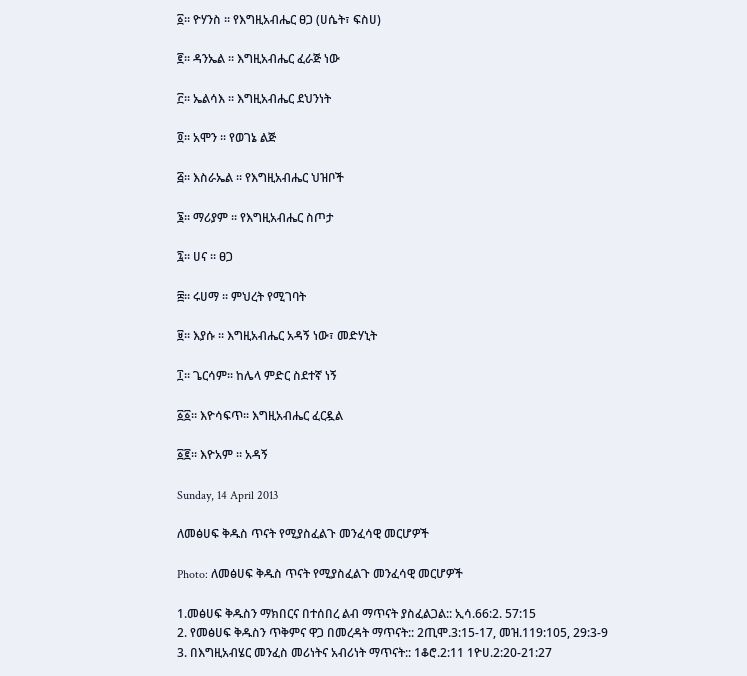፩። ዮሃንስ ፡፡ የእግዚአብሔር ፀጋ (ሀሴት፣ ፍስሀ)

፪። ዳንኤል ፡፡ እግዚአብሔር ፈራጅ ነው

፫። ኤልሳእ ፡፡ እግዚአብሔር ደህንነት

፬። አሞን ፡፡ የወገኔ ልጅ

፭። እስራኤል ፡፡ የእግዚአብሔር ህዝቦች

፮። ማሪያም ፡፡ የእግዚአብሔር ስጦታ

፯። ሀና ፡፡ ፀጋ

፰። ሩሀማ ፡፡ ምህረት የሚገባት

፱። እያሱ ፡፡ እግዚአብሔር አዳኝ ነው፣ መድሃኒት

፲። ጌርሳም፡፡ ከሌላ ምድር ስደተኛ ነኝ

፩፩። እዮሳፍጥ፡፡ እግዚአብሔር ፈርዷል

፩፪። እዮአም ፡፡ አዳኝ

Sunday, 14 April 2013

ለመፅሀፍ ቅዱስ ጥናት የሚያስፈልጉ መንፈሳዊ መርሆዎች

Photo: ለመፅሀፍ ቅዱስ ጥናት የሚያስፈልጉ መንፈሳዊ መርሆዎች

1.መፅሀፍ ቅዱስን ማክበርና በተሰበረ ልብ ማጥናት ያስፈልጋል:: ኢሳ.66:2. 57:15
2. የመፅሀፍ ቅዱስን ጥቅምና ዋጋ በመረዳት ማጥናት:: 2ጢሞ.3:15-17, መዝ.119:105, 29:3-9
3. በእግዚአብሄር መንፈስ መሪነትና አብሪነት ማጥናት:: 1ቆሮ.2:11 1ዮሀ.2:20-21:27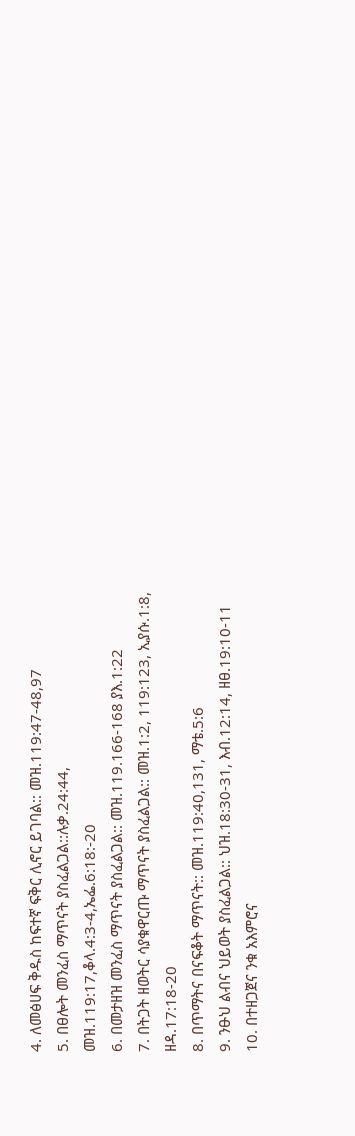4. ለመፅሀፍ ቅዱስ ከፍተኛ ፍቅር ሊኖር ይገባል:: መዝ.119:47-48,97
5. በፀሎት መንፈስ ማጥናት ያስፈልጋል::ሉቃ.24:44, መዝ.119:17,ቆላ.4:3-4,ኤፌ.6:18:-20
6. በመታዘዝ መንፈስ ማጥናት ያስፈልጋል:: መዝ.119.166-168 ያእ.1:22
7. በትጋት ዘወትር ሳያቁዋርጡ ማጥናት ያስፈልጋል:: መዝ.1:2, 119:123, ኢያሱ.1:8, ዘዳ.17:18-20
8. በጥማትና በናፍቆት ማጥናት:: መዝ.119:40,131, ማቴ.5:6
9. ንፁህ ልብና ህይወት ያስፈልጋል:: ህዝ.18:30-31, እብ.12:14, ዘፀ.19:10-11
10. በተዘጋጀና ንቁ አእምሮና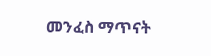መንፈስ ማጥናት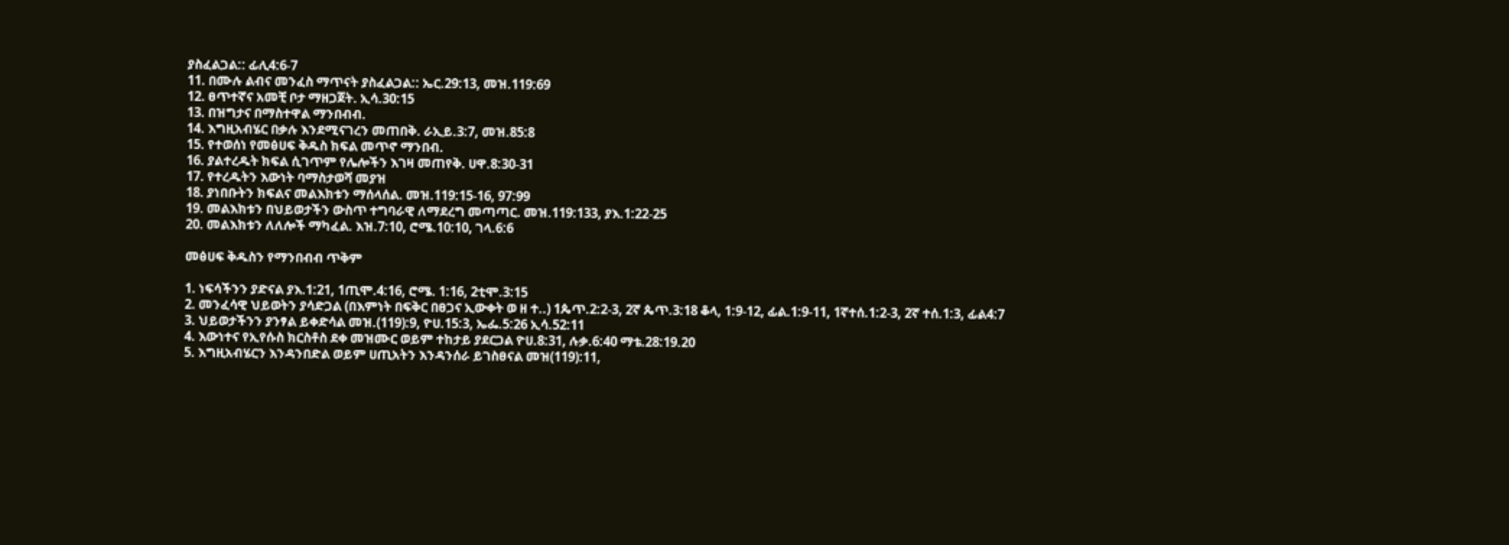ያስፈልጋል:: ፊሊ4:6-7
11. በሙሉ ልብና መንፈስ ማጥናት ያስፈልጋል:: ኤር.29:13, መዝ.119:69
12. ፀጥተኛና አመቺ ቦታ ማዘጋጀት. ኢሳ.30:15
13. በዝግታና በማስተዋል ማንበብብ.
14. እግዚአብሄር በቃሉ እንደሚናገረን መጠበቅ. ራኢይ.3:7, መዝ.85:8
15. የተወሰነ የመፅሀፍ ቅዱስ ክፍል መጥኖ ማንበብ.
16. ያልተረዱት ክፍል ሲገጥም የሌሎችን እገዛ መጠየቅ. ሀዋ.8:30-31
17. የተረዱትን እውነት ባማስታወሻ መያዝ
18. ያነበቡትን ክፍልና መልእክቱን ማሰላሰል. መዝ.119:15-16, 97:99
19. መልእክቱን በህይወታችን ውስጥ ተግባራዊ ለማደረግ መጣጣር. መዝ.119:133, ያእ.1:22-25
20. መልእክቱን ለለሎች ማካፈል. እዝ.7:10, ሮሜ.10:10, ገላ.6:6

መፅሀፍ ቅዱስን የማንበብብ ጥቅም

1. ነፍሳችንን ያድናል ያእ.1:21, 1ጢሞ.4:16, ሮሜ. 1:16, 2ቲሞ.3:15
2. መንፈሳዊ ህይወትን ያሳድጋል (በእምነት በፍቅር በፀጋና ኢውቀት ወ ዘ ተ..) 1ጴጥ.2:2-3, 2ኛ ጴጥ.3:18 ቆላ, 1:9-12, ፊል.1:9-11, 1ኛተሰ.1:2-3, 2ኛ ተሰ.1:3, ፊል4:7
3. ህይወታችንን ያንፃል ይቀድሳል መዝ.(119):9, ዮሀ.15:3, ኤፌ.5:26 ኢሳ.52:11
4. እውነተና የኢየሱስ ክርስቶስ ደቀ መዝሙር ወይም ተከታይ ያደርጋል ዮሀ.8:31, ሉቃ.6:40 ማቴ.28:19.20
5. እግዚአብሄርን እንዳንበድል ወይም ሀጢአትን እንዳንሰራ ይገስፀናል መዝ(119):11,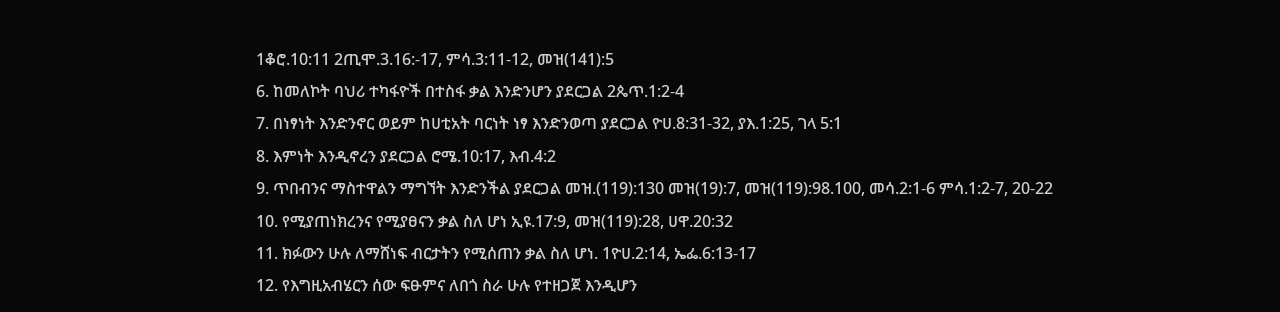1ቆሮ.10:11 2ጢሞ.3.16:-17, ምሳ.3:11-12, መዝ(141):5
6. ከመለኮት ባህሪ ተካፋዮች በተስፋ ቃል እንድንሆን ያደርጋል 2ጴጥ.1:2-4
7. በነፃነት እንድንኖር ወይም ከሀቲአት ባርነት ነፃ እንድንወጣ ያደርጋል ዮሀ.8:31-32, ያእ.1:25, ገላ 5:1
8. እምነት እንዲኖረን ያደርጋል ሮሜ.10:17, እብ.4:2
9. ጥበብንና ማስተዋልን ማግኘት እንድንችል ያደርጋል መዝ.(119):130 መዝ(19):7, መዝ(119):98.100, መሳ.2:1-6 ምሳ.1:2-7, 20-22
10. የሚያጠነክረንና የሚያፀናን ቃል ስለ ሆነ ኢዩ.17:9, መዝ(119):28, ሀዋ.20:32
11. ክፉውን ሁሉ ለማሸነፍ ብርታትን የሚሰጠን ቃል ስለ ሆነ. 1ዮሀ.2:14, ኤፌ.6:13-17
12. የእግዚአብሄርን ሰው ፍፁምና ለበጎ ስራ ሁሉ የተዘጋጀ እንዲሆን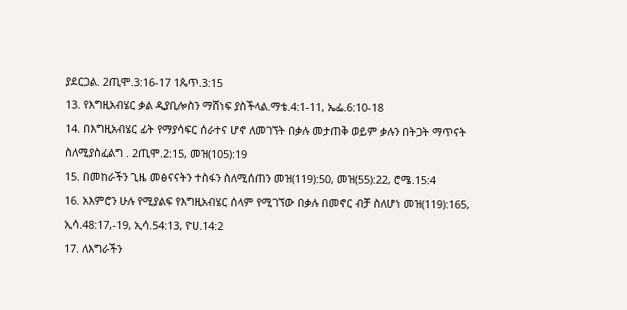ያደርጋል. 2ጢሞ.3:16-17 1ጴጥ.3:15
13. የእግዚአብሄር ቃል ዲያቢሎስን ማሸነፍ ያስችላል.ማቴ.4:1-11, ኤፌ.6:10-18
14. በእግዚአብሄር ፊት የማያሳፍር ሰራተና ሆኖ ለመገኘት በቃሉ መታጠቅ ወይም ቃሉን በትጋት ማጥናት ስለሚያስፈልግ . 2ጢሞ.2:15, መዝ(105):19
15. በመከራችን ጊዜ መፅናናትን ተስፋን ስለሚሰጠን መዝ(119):50, መዝ(55):22, ሮሜ.15:4
16. አእምሮን ሁሉ የሚያልፍ የእግዚአብሄር ሰላም የሚገኘው በቃሉ በመኖር ብቻ ስለሆነ መዝ(119):165, ኢሳ.48:17,-19, ኢሳ.54:13, ዮሀ.14:2
17. ለእግራችን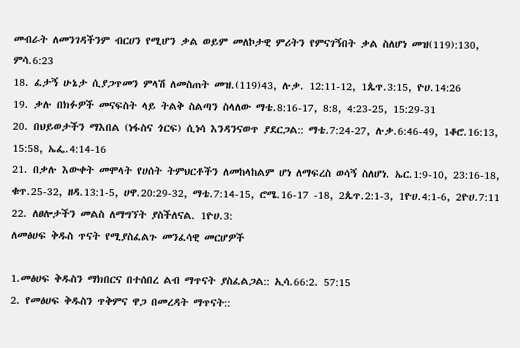መብራት ለመንገዳችንም ብርሀን የሚሆን ቃል ወይም መለኮታዊ ምሪትን የምናገኝበት ቃል ስለሆነ መዝ(119):130, ምሳ.6:23
18. ፈታኝ ሁኔታ ሲያጋጥመን ምላሽ ለመስጠት መዝ.(119)43, ሉቃ. 12:11-12, 1ጴጥ.3:15, ዮሀ.14:26
19. ቃሉ በክፉዎች መናፍስት ላይ ትልቅ ስልጣን ስላለው ማቴ.8:16-17, 8:8, 4:23-25, 15:29-31
20. በህይወታችን ማእበል (ነፋስና ጎርፍ) ሲነሳ እንዳንናወጥ ያደርጋል:: ማቴ.7:24-27, ሉቃ.6:46-49, 1ቆሮ.16:13, 15:58, ኤፌ.4:14-16
21. በቃሉ እውቀት መሞላት የሀሰት ትምህርቶችን ለመከላከልም ሆነ ለማፍረስ ወሳኝ ስለሆነ. ኤር.1:9-10, 23:16-18, ቁጥ.25-32, ዘዳ.13:1-5, ሀዋ.20:29-32, ማቴ.7:14-15, ሮሜ.16-17 -18, 2ጴጥ.2:1-3, 1ዮሀ.4:1-6, 2ዮሀ.7:11
22. ለፀሎታችን መልስ ለማግኘት ያስችለናል. 1ዮሀ.3:
ለመፅሀፍ ቅዱስ ጥናት የሚያስፈልጉ መንፈሳዊ መርሆዎች

1.መፅሀፍ ቅዱስን ማክበርና በተሰበረ ልብ ማጥናት ያስፈልጋል:: ኢሳ.66:2. 57:15
2. የመፅሀፍ ቅዱስን ጥቅምና ዋጋ በመረዳት ማጥናት::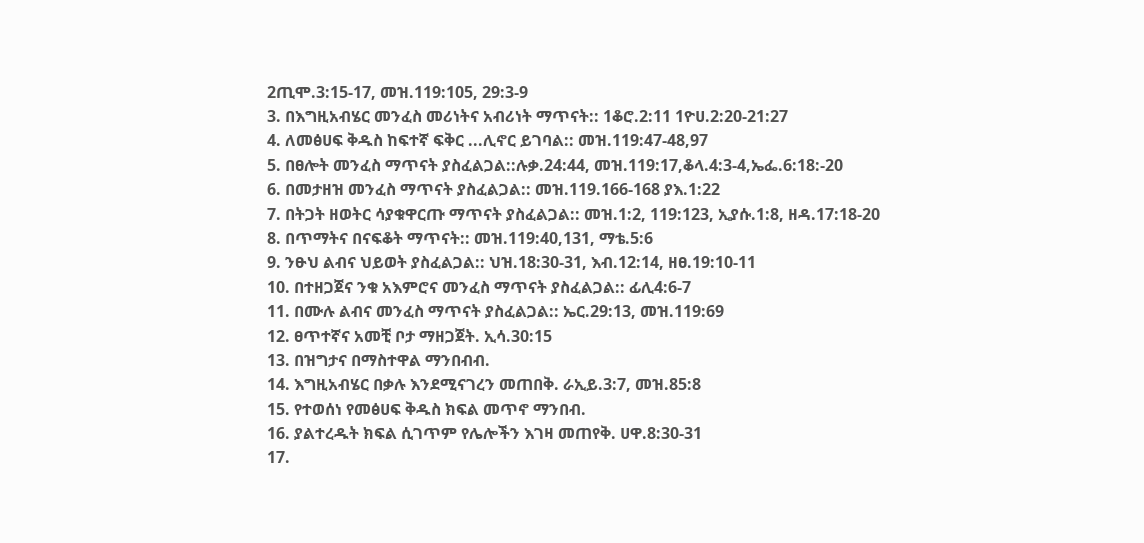2ጢሞ.3:15-17, መዝ.119:105, 29:3-9
3. በእግዚአብሄር መንፈስ መሪነትና አብሪነት ማጥናት:: 1ቆሮ.2:11 1ዮሀ.2:20-21:27
4. ለመፅሀፍ ቅዱስ ከፍተኛ ፍቅር ...ሊኖር ይገባል:: መዝ.119:47-48,97
5. በፀሎት መንፈስ ማጥናት ያስፈልጋል::ሉቃ.24:44, መዝ.119:17,ቆላ.4:3-4,ኤፌ.6:18:-20
6. በመታዘዝ መንፈስ ማጥናት ያስፈልጋል:: መዝ.119.166-168 ያእ.1:22
7. በትጋት ዘወትር ሳያቁዋርጡ ማጥናት ያስፈልጋል:: መዝ.1:2, 119:123, ኢያሱ.1:8, ዘዳ.17:18-20
8. በጥማትና በናፍቆት ማጥናት:: መዝ.119:40,131, ማቴ.5:6
9. ንፁህ ልብና ህይወት ያስፈልጋል:: ህዝ.18:30-31, እብ.12:14, ዘፀ.19:10-11
10. በተዘጋጀና ንቁ አእምሮና መንፈስ ማጥናት ያስፈልጋል:: ፊሊ4:6-7
11. በሙሉ ልብና መንፈስ ማጥናት ያስፈልጋል:: ኤር.29:13, መዝ.119:69
12. ፀጥተኛና አመቺ ቦታ ማዘጋጀት. ኢሳ.30:15
13. በዝግታና በማስተዋል ማንበብብ.
14. እግዚአብሄር በቃሉ እንደሚናገረን መጠበቅ. ራኢይ.3:7, መዝ.85:8
15. የተወሰነ የመፅሀፍ ቅዱስ ክፍል መጥኖ ማንበብ.
16. ያልተረዱት ክፍል ሲገጥም የሌሎችን እገዛ መጠየቅ. ሀዋ.8:30-31
17.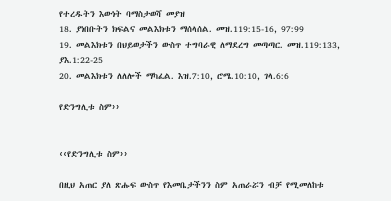የተረዱትን እውነት ባማስታወሻ መያዝ
18. ያነበቡትን ክፍልና መልእክቱን ማሰላሰል. መዝ.119:15-16, 97:99
19. መልእክቱን በህይወታችን ውስጥ ተግባራዊ ለማደረግ መጣጣር. መዝ.119:133, ያእ.1:22-25
20. መልእክቱን ለለሎች ማካፈል. እዝ.7:10, ሮሜ.10:10, ገላ.6:6

የድንግሊቱ ስም››


‹‹የድንግሊቱ ስም››

በዚህ አጠር ያለ ጽሑፍ ውስጥ የእመቤታችንን ስም አጠራሯን ብቻ የሚመለከቱ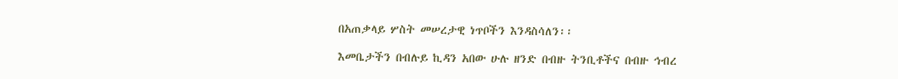በአጠቃላይ ሦስት መሠረታዊ ነጥቦችን እንዳስሳለን፡፡

እመቤታችን በብሉይ ኪዳን አበው ሁሉ ዘንድ በብዙ ትንቢቶችና በብዙ ኅብረ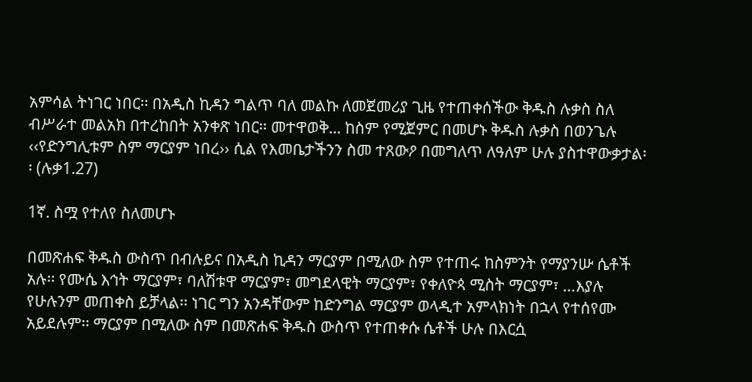አምሳል ትነገር ነበር፡፡ በአዲስ ኪዳን ግልጥ ባለ መልኩ ለመጀመሪያ ጊዜ የተጠቀሰችው ቅዱስ ሉቃስ ስለ ብሥራተ መልአክ በተረከበት አንቀጽ ነበር፡፡ መተዋወቅ... ከስም የሚጀምር በመሆኑ ቅዱስ ሉቃስ በወንጌሉ ‹‹የድንግሊቱም ስም ማርያም ነበረ›› ሲል የእመቤታችንን ስመ ተጸውዖ በመግለጥ ለዓለም ሁሉ ያስተዋውቃታል፡፡ (ሉቃ1.27)

1ኛ. ስሟ የተለየ ስለመሆኑ

በመጽሐፍ ቅዱስ ውስጥ በብሉይና በአዲስ ኪዳን ማርያም በሚለው ስም የተጠሩ ከስምንት የማያንሡ ሴቶች አሉ፡፡ የሙሴ እኅት ማርያም፣ ባለሽቱዋ ማርያም፣ መግደላዊት ማርያም፣ የቀለዮጳ ሚስት ማርያም፣ …እያሉ የሁሉንም መጠቀስ ይቻላል፡፡ ነገር ግን አንዳቸውም ከድንግል ማርያም ወላዲተ አምላክነት በኋላ የተሰየሙ አይደሉም፡፡ ማርያም በሚለው ስም በመጽሐፍ ቅዱስ ውስጥ የተጠቀሱ ሴቶች ሁሉ በእርሷ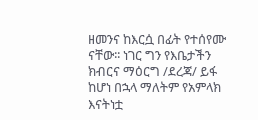ዘመንና ከእርሷ በፊት የተሰየሙ ናቸው፡፡ ነገር ግን የእቤታችን ክብርና ማዕርግ /ደረጃ/ ይፋ ከሆነ በኋላ ማለትም የአምላክ እናትነቷ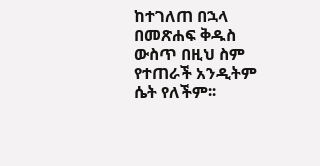ከተገለጠ በኋላ በመጽሐፍ ቅዱስ ውስጥ በዚህ ስም የተጠራች አንዲትም ሴት የለችም፡፡